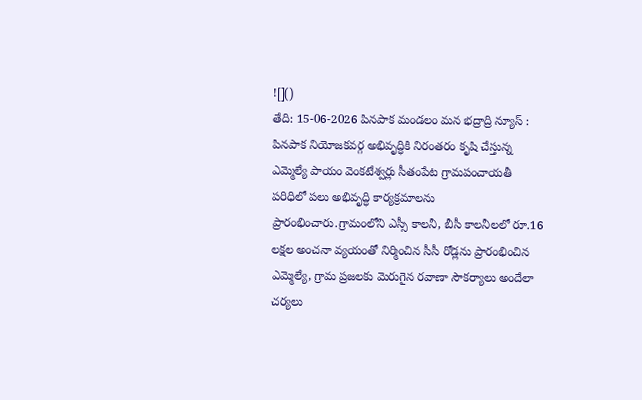![]()
తేది: 15-06-2026 పినపాక మండలం మన భద్రాద్రి న్యూస్ : పినపాక నియోజకవర్గ అభివృద్ధికి నిరంతరం కృషి చేస్తున్న ఎమ్మెల్యే పాయం వెంకటేశ్వర్లు సీతంపేట గ్రామపంచాయతీ పరిధిలో పలు అభివృద్ధి కార్యక్రమాలను ప్రారంభించారు.గ్రామంలోని ఎస్సీ కాలనీ, బీసీ కాలనీలలో రూ.16 లక్షల అంచనా వ్యయంతో నిర్మించిన సీసీ రోడ్లను ప్రారంభించిన ఎమ్మెల్యే, గ్రామ ప్రజలకు మెరుగైన రవాణా సౌకర్యాలు అందేలా చర్యలు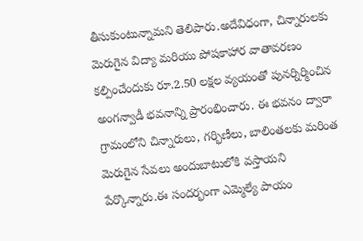తీసుకుంటున్నామని తెలిపారు.అదేవిధంగా, చిన్నారులకు మెరుగైన విద్యా మరియు పోషకాహార వాతావరణం కల్పించేందుకు రూ.2.50 లక్షల వ్యయంతో పునర్నిర్మించిన అంగన్వాడీ భవనాన్ని ప్రారంభించారు. ఈ భవనం ద్వారా గ్రామంలోని చిన్నారులు, గర్భిణీలు, బాలింతలకు మరింత మెరుగైన సేవలు అందుబాటులోకి వస్తాయని పేర్కొన్నారు.ఈ సందర్భంగా ఎమ్మెల్యే పాయం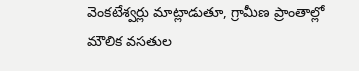వెంకటేశ్వర్లు మాట్లాడుతూ, గ్రామీణ ప్రాంతాల్లో మౌలిక వసతుల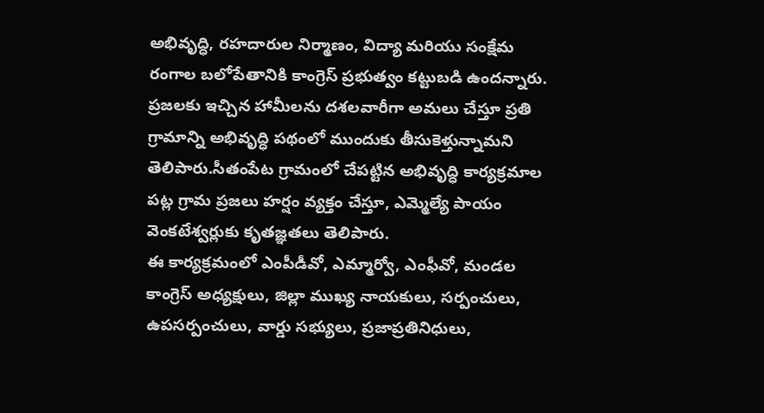అభివృద్ధి, రహదారుల నిర్మాణం, విద్యా మరియు సంక్షేమ రంగాల బలోపేతానికి కాంగ్రెస్ ప్రభుత్వం కట్టుబడి ఉందన్నారు. ప్రజలకు ఇచ్చిన హామీలను దశలవారీగా అమలు చేస్తూ ప్రతి గ్రామాన్ని అభివృద్ధి పథంలో ముందుకు తీసుకెళ్తున్నామని తెలిపారు.సీతంపేట గ్రామంలో చేపట్టిన అభివృద్ధి కార్యక్రమాల పట్ల గ్రామ ప్రజలు హర్షం వ్యక్తం చేస్తూ, ఎమ్మెల్యే పాయం వెంకటేశ్వర్లుకు కృతజ్ఞతలు తెలిపారు.
ఈ కార్యక్రమంలో ఎంపీడీవో, ఎమ్మార్వో, ఎంఫీవో, మండల కాంగ్రెస్ అధ్యక్షులు, జిల్లా ముఖ్య నాయకులు, సర్పంచులు, ఉపసర్పంచులు, వార్డు సభ్యులు, ప్రజాప్రతినిధులు,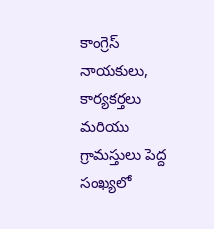కాంగ్రెస్ నాయకులు, కార్యకర్తలు మరియు గ్రామస్తులు పెద్ద సంఖ్యలో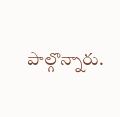పాల్గొన్నారు.